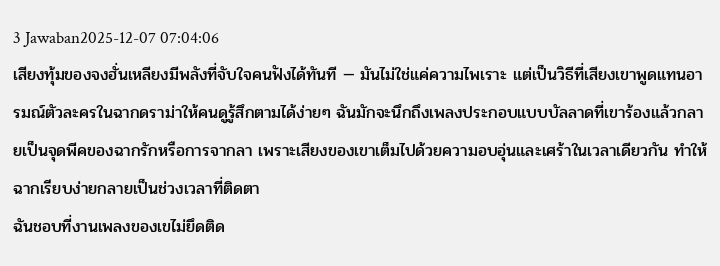3 Jawaban2025-12-07 07:04:06
เสียงทุ้มของจงฮั่นเหลียงมีพลังที่จับใจคนฟังได้ทันที — มันไม่ใช่แค่ความไพเราะ แต่เป็นวิธีที่เสียงเขาพูดแทนอารมณ์ตัวละครในฉากดราม่าให้คนดูรู้สึกตามได้ง่ายๆ ฉันมักจะนึกถึงเพลงประกอบแบบบัลลาดที่เขาร้องแล้วกลายเป็นจุดพีคของฉากรักหรือการจากลา เพราะเสียงของเขาเต็มไปด้วยความอบอุ่นและเศร้าในเวลาเดียวกัน ทำให้ฉากเรียบง่ายกลายเป็นช่วงเวลาที่ติดตา
ฉันชอบที่งานเพลงของเขไม่ยึดติด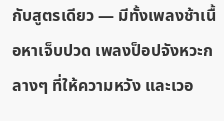กับสูตรเดียว — มีทั้งเพลงช้าเนื้อหาเจ็บปวด เพลงป็อปจังหวะกลางๆ ที่ให้ความหวัง และเวอ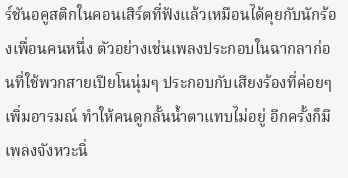ร์ชันอคูสติกในคอนเสิร์ตที่ฟังแล้วเหมือนได้คุยกับนักร้องเพื่อนคนหนึ่ง ตัวอย่างเช่นเพลงประกอบในฉากลาก่อนที่ใช้พวกสายเปียโนนุ่มๆ ประกอบกับเสียงร้องที่ค่อยๆ เพิ่มอารมณ์ ทำให้คนดูกลั้นน้ำตาแทบไม่อยู่ อีกครั้งก็มีเพลงจังหวะนิ่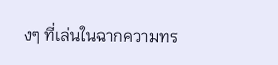งๆ ที่เล่นในฉากความทร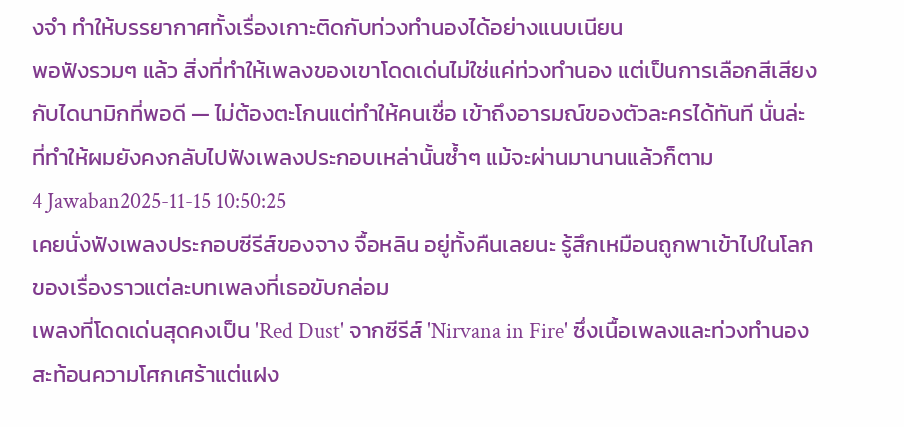งจำ ทำให้บรรยากาศทั้งเรื่องเกาะติดกับท่วงทำนองได้อย่างแนบเนียน
พอฟังรวมๆ แล้ว สิ่งที่ทำให้เพลงของเขาโดดเด่นไม่ใช่แค่ท่วงทำนอง แต่เป็นการเลือกสีเสียงกับไดนามิกที่พอดี — ไม่ต้องตะโกนแต่ทำให้คนเชื่อ เข้าถึงอารมณ์ของตัวละครได้ทันที นั่นล่ะที่ทำให้ผมยังคงกลับไปฟังเพลงประกอบเหล่านั้นซ้ำๆ แม้จะผ่านมานานแล้วก็ตาม
4 Jawaban2025-11-15 10:50:25
เคยนั่งฟังเพลงประกอบซีรีส์ของจาง จื้อหลิน อยู่ทั้งคืนเลยนะ รู้สึกเหมือนถูกพาเข้าไปในโลกของเรื่องราวแต่ละบทเพลงที่เธอขับกล่อม
เพลงที่โดดเด่นสุดคงเป็น 'Red Dust' จากซีรีส์ 'Nirvana in Fire' ซึ่งเนื้อเพลงและท่วงทำนองสะท้อนความโศกเศร้าแต่แฝง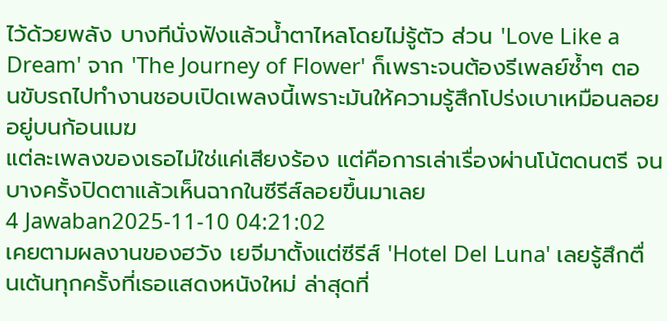ไว้ด้วยพลัง บางทีนั่งฟังแล้วน้ำตาไหลโดยไม่รู้ตัว ส่วน 'Love Like a Dream' จาก 'The Journey of Flower' ก็เพราะจนต้องรีเพลย์ซ้ำๆ ตอนขับรถไปทำงานชอบเปิดเพลงนี้เพราะมันให้ความรู้สึกโปร่งเบาเหมือนลอยอยู่บนก้อนเมฆ
แต่ละเพลงของเธอไม่ใช่แค่เสียงร้อง แต่คือการเล่าเรื่องผ่านโน้ตดนตรี จนบางครั้งปิดตาแล้วเห็นฉากในซีรีส์ลอยขึ้นมาเลย
4 Jawaban2025-11-10 04:21:02
เคยตามผลงานของฮวัง เยจีมาตั้งแต่ซีรีส์ 'Hotel Del Luna' เลยรู้สึกตื่นเต้นทุกครั้งที่เธอแสดงหนังใหม่ ล่าสุดที่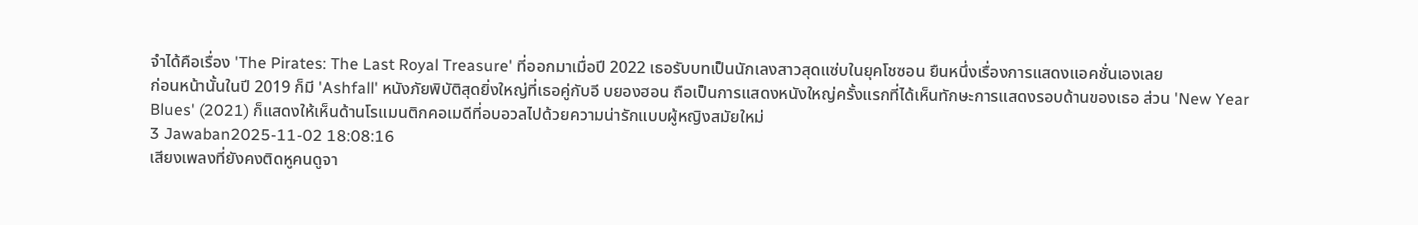จำได้คือเรื่อง 'The Pirates: The Last Royal Treasure' ที่ออกมาเมื่อปี 2022 เธอรับบทเป็นนักเลงสาวสุดแซ่บในยุคโชซอน ยืนหนึ่งเรื่องการแสดงแอคชั่นเองเลย
ก่อนหน้านั้นในปี 2019 ก็มี 'Ashfall' หนังภัยพิบัติสุดยิ่งใหญ่ที่เธอคู่กับอี บยองฮอน ถือเป็นการแสดงหนังใหญ่ครั้งแรกที่ได้เห็นทักษะการแสดงรอบด้านของเธอ ส่วน 'New Year Blues' (2021) ก็แสดงให้เห็นด้านโรแมนติกคอเมดีที่อบอวลไปด้วยความน่ารักแบบผู้หญิงสมัยใหม่
3 Jawaban2025-11-02 18:08:16
เสียงเพลงที่ยังคงติดหูคนดูจา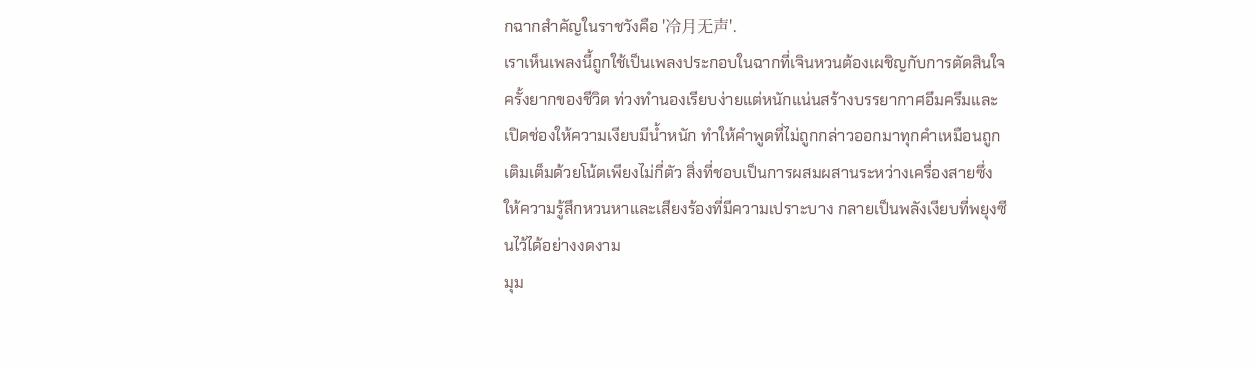กฉากสำคัญในราชวังคือ '冷月无声'.
เราเห็นเพลงนี้ถูกใช้เป็นเพลงประกอบในฉากที่เจินหวนต้องเผชิญกับการตัดสินใจครั้งยากของชีวิต ท่วงทำนองเรียบง่ายแต่หนักแน่นสร้างบรรยากาศอึมครึมและเปิดช่องให้ความเงียบมีน้ำหนัก ทำให้คำพูดที่ไม่ถูกกล่าวออกมาทุกคำเหมือนถูกเติมเต็มด้วยโน้ตเพียงไม่กี่ตัว สิ่งที่ชอบเป็นการผสมผสานระหว่างเครื่องสายซึ่งให้ความรู้สึกหวนหาและเสียงร้องที่มีความเปราะบาง กลายเป็นพลังเงียบที่พยุงซีนไว้ได้อย่างงดงาม
มุม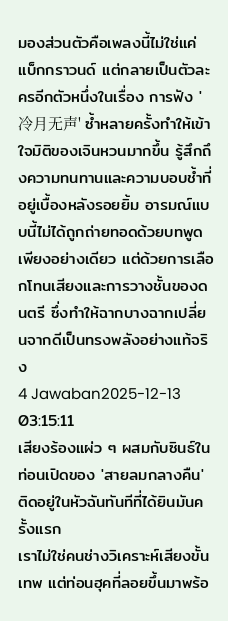มองส่วนตัวคือเพลงนี้ไม่ใช่แค่แบ็กกราวนด์ แต่กลายเป็นตัวละครอีกตัวหนึ่งในเรื่อง การฟัง '冷月无声' ซ้ำหลายครั้งทำให้เข้าใจมิติของเจินหวนมากขึ้น รู้สึกถึงความทนทานและความบอบช้ำที่อยู่เบื้องหลังรอยยิ้ม อารมณ์แบบนี้ไม่ได้ถูกถ่ายทอดด้วยบทพูดเพียงอย่างเดียว แต่ด้วยการเลือกโทนเสียงและการวางชั้นของดนตรี ซึ่งทำให้ฉากบางฉากเปลี่ยนจากดีเป็นทรงพลังอย่างแท้จริง
4 Jawaban2025-12-13 03:15:11
เสียงร้องแผ่ว ๆ ผสมกับซินธ์ในท่อนเปิดของ 'สายลมกลางคืน' ติดอยู่ในหัวฉันทันทีที่ได้ยินมันครั้งแรก
เราไม่ใช่คนช่างวิเคราะห์เสียงขั้นเทพ แต่ท่อนฮุคที่ลอยขึ้นมาพร้อ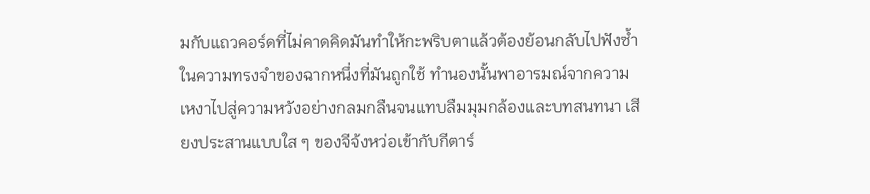มกับแถวคอร์ดที่ไม่คาดคิดมันทำให้กะพริบตาแล้วต้องย้อนกลับไปฟังซ้ำ ในความทรงจำของฉากหนึ่งที่มันถูกใช้ ทำนองนั้นพาอารมณ์จากความเหงาไปสู่ความหวังอย่างกลมกลืนจนแทบลืมมุมกล้องและบทสนทนา เสียงประสานแบบใส ๆ ของจีจ้งหว่อเข้ากับกีตาร์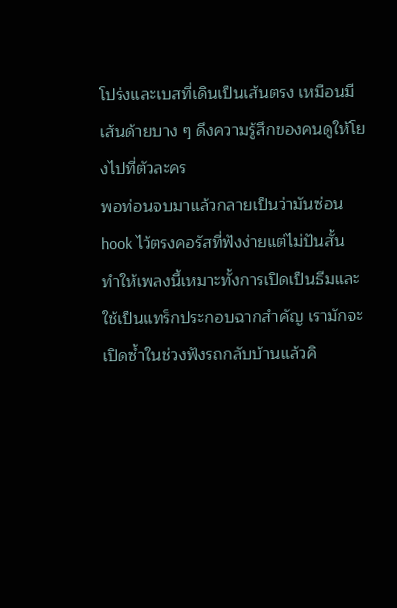โปร่งและเบสที่เดินเป็นเส้นตรง เหมือนมีเส้นด้ายบาง ๆ ดึงความรู้สึกของคนดูให้โยงไปที่ตัวละคร
พอท่อนจบมาแล้วกลายเป็นว่ามันซ่อน hook ไว้ตรงคอรัสที่ฟังง่ายแต่ไม่ปันสั้น ทำให้เพลงนี้เหมาะทั้งการเปิดเป็นธีมและใช้เป็นแทร็กประกอบฉากสำคัญ เรามักจะเปิดซ้ำในช่วงฟังรถกลับบ้านแล้วคิ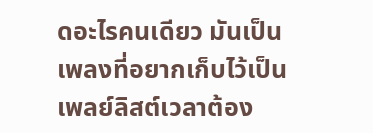ดอะไรคนเดียว มันเป็นเพลงที่อยากเก็บไว้เป็นเพลย์ลิสต์เวลาต้อง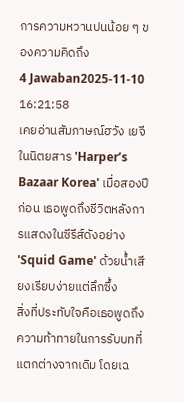การความหวานปนน้อย ๆ ของความคิดถึง
4 Jawaban2025-11-10 16:21:58
เคยอ่านสัมภาษณ์ฮวัง เยจีในนิตยสาร 'Harper’s Bazaar Korea' เมื่อสองปีก่อน เธอพูดถึงชีวิตหลังการแสดงในซีรีส์ดังอย่าง 'Squid Game' ด้วยน้ำเสียงเรียบง่ายแต่ลึกซึ้ง
สิ่งที่ประทับใจคือเธอพูดถึงความท้าทายในการรับบทที่แตกต่างจากเดิม โดยเฉ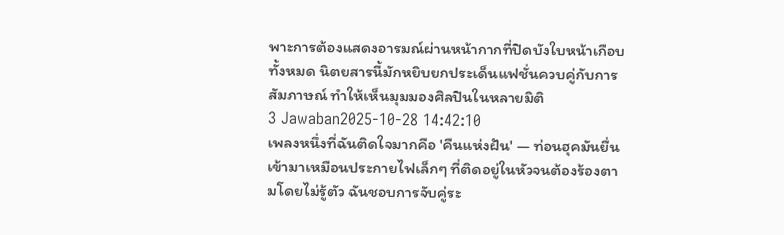พาะการต้องแสดงอารมณ์ผ่านหน้ากากที่ปิดบังใบหน้าเกือบทั้งหมด นิตยสารนี้มักหยิบยกประเด็นแฟชั่นควบคู่กับการสัมภาษณ์ ทำให้เห็นมุมมองศิลปินในหลายมิติ
3 Jawaban2025-10-28 14:42:10
เพลงหนึ่งที่ฉันติดใจมากคือ 'คืนแห่งฝัน' — ท่อนฮุคมันยื่นเข้ามาเหมือนประกายไฟเล็กๆ ที่ติดอยู่ในหัวจนต้องร้องตามโดยไม่รู้ตัว ฉันชอบการจับคู่ระ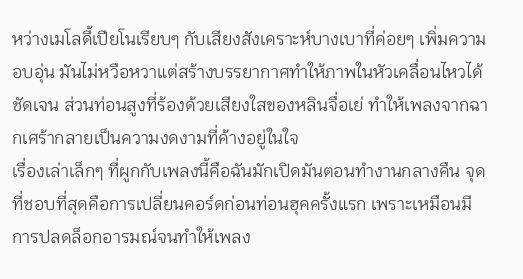หว่างเมโลดี้เปียโนเรียบๆ กับเสียงสังเคราะห์บางเบาที่ค่อยๆ เพิ่มความอบอุ่น มันไม่หวือหวาแต่สร้างบรรยากาศทำให้ภาพในหัวเคลื่อนไหวได้ชัดเจน ส่วนท่อนสูงที่ร้องด้วยเสียงใสของหลินจื่อเย่ ทำให้เพลงจากฉากเศร้ากลายเป็นความงดงามที่ค้างอยู่ในใจ
เรื่องเล่าเล็กๆ ที่ผูกกับเพลงนี้คือฉันมักเปิดมันตอนทำงานกลางคืน จุดที่ชอบที่สุดคือการเปลี่ยนคอร์ดก่อนท่อนฮุคครั้งแรก เพราะเหมือนมีการปลดล็อกอารมณ์จนทำให้เพลง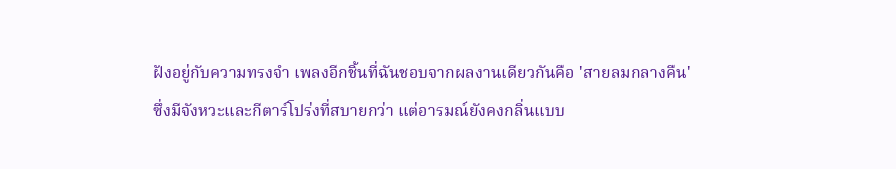ฝังอยู่กับความทรงจำ เพลงอีกชิ้นที่ฉันชอบจากผลงานเดียวกันคือ 'สายลมกลางคืน' ซึ่งมีจังหวะและกีตาร์โปร่งที่สบายกว่า แต่อารมณ์ยังคงกลิ่นแบบ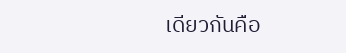เดียวกันคือ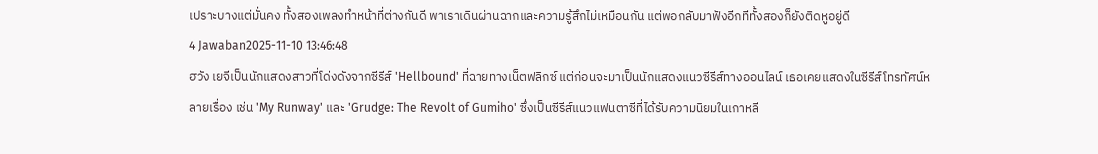เปราะบางแต่มั่นคง ทั้งสองเพลงทำหน้าที่ต่างกันดี พาเราเดินผ่านฉากและความรู้สึกไม่เหมือนกัน แต่พอกลับมาฟังอีกทีทั้งสองก็ยังติดหูอยู่ดี
4 Jawaban2025-11-10 13:46:48
ฮวัง เยจีเป็นนักแสดงสาวที่โด่งดังจากซีรีส์ 'Hellbound' ที่ฉายทางเน็ตฟลิกซ์ แต่ก่อนจะมาเป็นนักแสดงแนวซีรีส์ทางออนไลน์ เธอเคยแสดงในซีรีส์โทรทัศน์หลายเรื่อง เช่น 'My Runway' และ 'Grudge: The Revolt of Gumiho' ซึ่งเป็นซีรีส์แนวแฟนตาซีที่ได้รับความนิยมในเกาหลี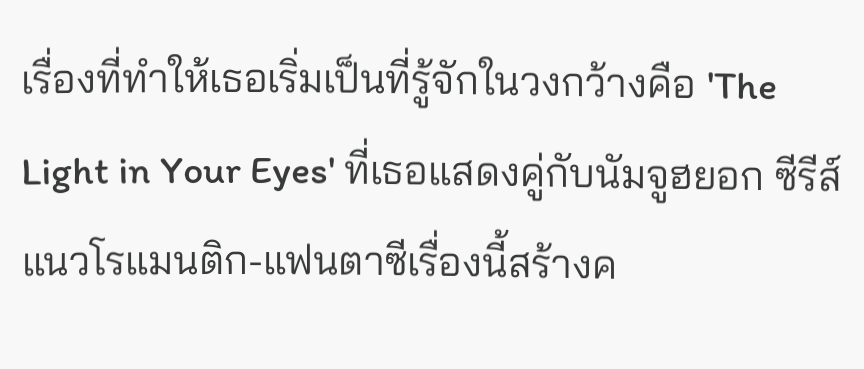เรื่องที่ทำให้เธอเริ่มเป็นที่รู้จักในวงกว้างคือ 'The Light in Your Eyes' ที่เธอแสดงคู่กับนัมจูฮยอก ซีรีส์แนวโรแมนติก-แฟนตาซีเรื่องนี้สร้างค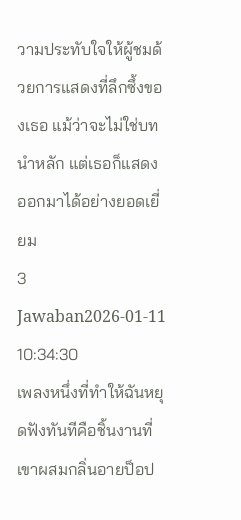วามประทับใจให้ผู้ชมด้วยการแสดงที่ลึกซึ้งของเธอ แม้ว่าจะไม่ใช่บทนำหลัก แต่เธอก็แสดงออกมาได้อย่างยอดเยี่ยม
3 Jawaban2026-01-11 10:34:30
เพลงหนึ่งที่ทำให้ฉันหยุดฟังทันทีคือชิ้นงานที่เขาผสมกลิ่นอายป็อป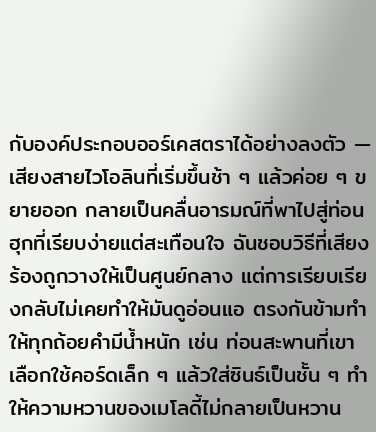กับองค์ประกอบออร์เคสตราได้อย่างลงตัว — เสียงสายไวโอลินที่เริ่มขึ้นช้า ๆ แล้วค่อย ๆ ขยายออก กลายเป็นคลื่นอารมณ์ที่พาไปสู่ท่อนฮุกที่เรียบง่ายแต่สะเทือนใจ ฉันชอบวิธีที่เสียงร้องถูกวางให้เป็นศูนย์กลาง แต่การเรียบเรียงกลับไม่เคยทำให้มันดูอ่อนแอ ตรงกันข้ามทำให้ทุกถ้อยคำมีน้ำหนัก เช่น ท่อนสะพานที่เขาเลือกใช้คอร์ดเล็ก ๆ แล้วใส่ซินธ์เป็นชั้น ๆ ทำให้ความหวานของเมโลดี้ไม่กลายเป็นหวาน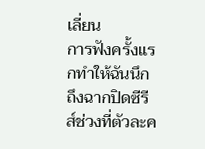เลี่ยน
การฟังครั้งแรกทำให้ฉันนึกถึงฉากปิดซีรีส์ช่วงที่ตัวละค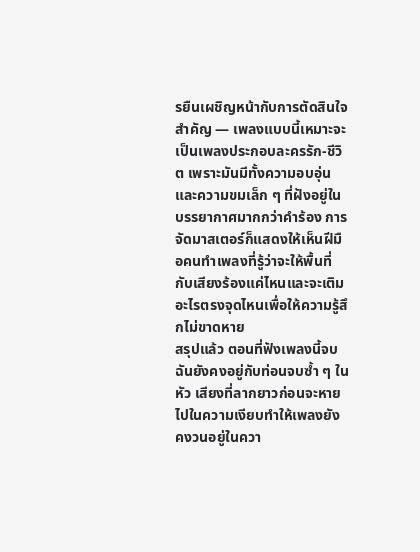รยืนเผชิญหน้ากับการตัดสินใจสำคัญ — เพลงแบบนี้เหมาะจะเป็นเพลงประกอบละครรัก-ชีวิต เพราะมันมีทั้งความอบอุ่นและความขมเล็ก ๆ ที่ฝังอยู่ในบรรยากาศมากกว่าคำร้อง การจัดมาสเตอร์ก็แสดงให้เห็นฝีมือคนทำเพลงที่รู้ว่าจะให้พื้นที่กับเสียงร้องแค่ไหนและจะเติมอะไรตรงจุดไหนเพื่อให้ความรู้สึกไม่ขาดหาย
สรุปแล้ว ตอนที่ฟังเพลงนี้จบ ฉันยังคงอยู่กับท่อนจบซ้ำ ๆ ในหัว เสียงที่ลากยาวก่อนจะหายไปในความเงียบทำให้เพลงยังคงวนอยู่ในควา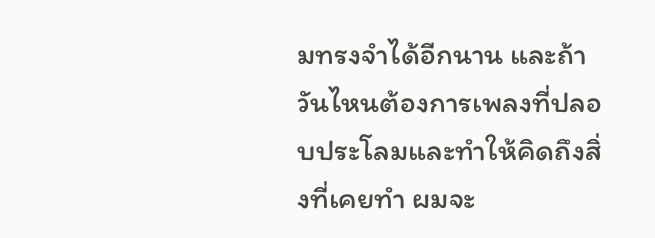มทรงจำได้อีกนาน และถ้าวันไหนต้องการเพลงที่ปลอบประโลมและทำให้คิดถึงสิ่งที่เคยทำ ผมจะ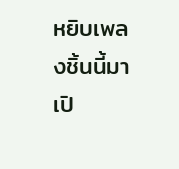หยิบเพลงชิ้นนี้มาเปิ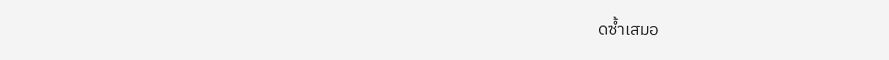ดซ้ำเสมอ